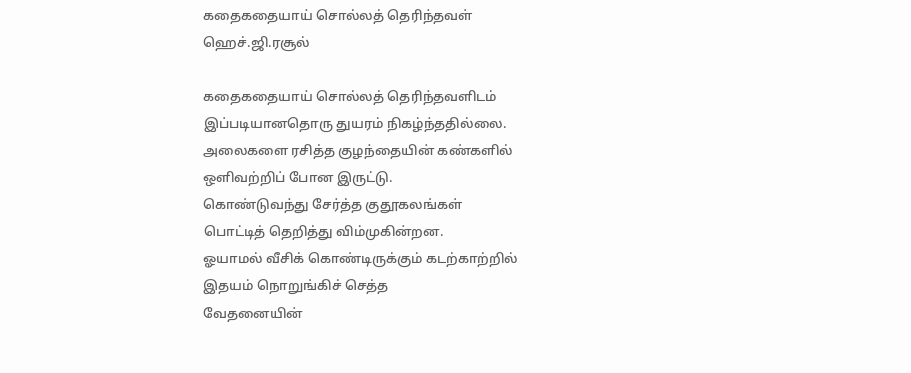கதைகதையாய் சொல்லத் தெரிந்தவள்
ஹெச்.ஜி.ரசூல்

கதைகதையாய் சொல்லத் தெரிந்தவளிடம்
இப்படியானதொரு துயரம் நிகழ்ந்ததில்லை.
அலைகளை ரசித்த குழந்தையின் கண்களில்
ஒளிவற்றிப் போன இருட்டு.
கொண்டுவந்து சேர்த்த குதூகலங்கள்
பொட்டித் தெறித்து விம்முகின்றன.
ஓயாமல் வீசிக் கொண்டிருக்கும் கடற்காற்றில்
இதயம் நொறுங்கிச் செத்த
வேதனையின்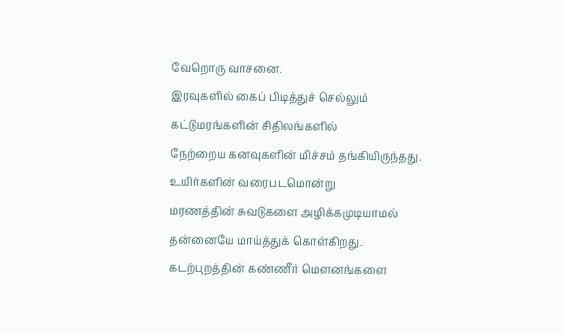வேறொரு வாசனை.
இரவுகளில் கைப் பிடித்துச் செல்லும்
கட்டுமரங்களின் சிதிலங்களில்
நேற்றைய கனவுகளின் மிச்சம் தங்கியிருந்தது.
உயிர்களின் வரைபடமொன்று
மரணத்தின் சுவடுகளை அழிக்கமுடியாமல்
தன்னையே மாய்த்துக் கொள்கிறது.
கடற்புறத்தின் கண்ணீர் மெளனங்களை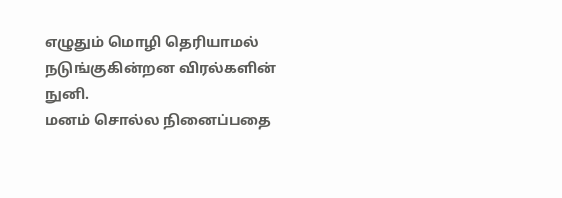எழுதும் மொழி தெரியாமல்
நடுங்குகின்றன விரல்களின் நுனி.
மனம் சொல்ல நினைப்பதை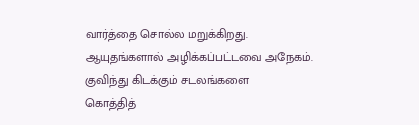வார்த்தை சொல்ல மறுக்கிறது.
ஆயுதங்களால் அழிக்கப்பட்டவை அநேகம்.
குவிந்து கிடக்கும் சடலங்களை
கொத்தித்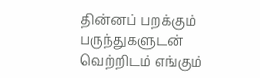தின்னப் பறக்கும் பருந்துகளுடன்
வெற்றிடம் எங்கும்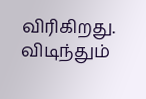விரிகிறது.
விடிந்தும்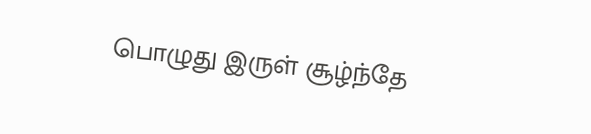பொழுது இருள் சூழ்ந்தே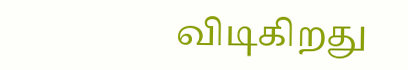விடிகிறது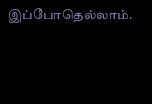இப்போதெல்லாம்.